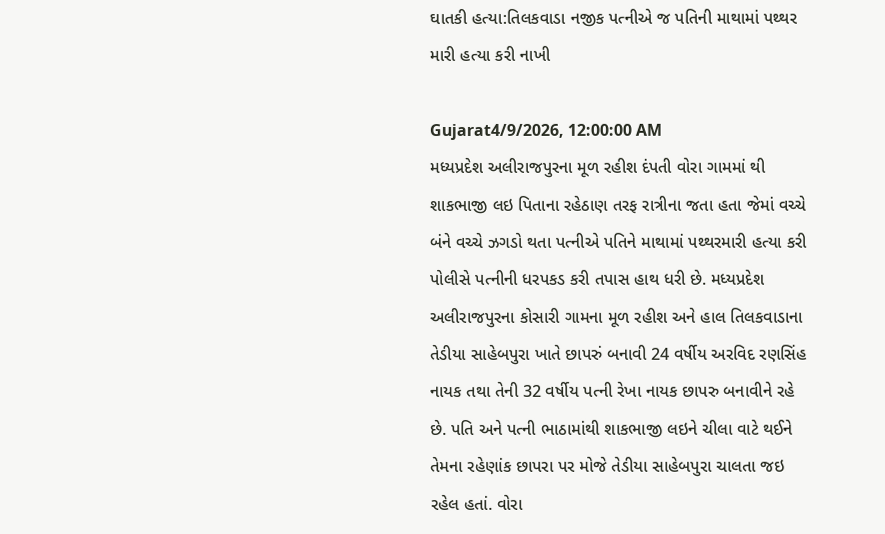ઘાતકી હત્યા:તિલકવાડા નજીક પત્નીએ જ પતિની માથામાં પથ્થર મારી હત્યા કરી નાખી

Gujarat4/9/2026, 12:00:00 AM
મધ્યપ્રદેશ અલીરાજપુરના મૂળ રહીશ દંપતી વોરા ગામમાં થી શાકભાજી લઇ પિતાના રહેઠાણ તરફ રાત્રીના જતા હતા જેમાં વચ્ચે બંને વચ્ચે ઝગડો થતા પત્નીએ પતિને માથામાં પથ્થરમારી હત્યા કરી પોલીસે પત્નીની ધરપકડ કરી તપાસ હાથ ધરી છે. મધ્યપ્રદેશ અલીરાજપુરના કોસારી ગામના મૂળ રહીશ અને હાલ તિલકવાડાના તેડીયા સાહેબપુરા ખાતે છાપરું બનાવી 24 વર્ષીય અરવિદ રણસિંહ નાયક તથા તેની 32 વર્ષીય પત્ની રેખા નાયક છાપરુ બનાવીને રહે છે. પતિ અને પત્ની ભાઠામાંથી શાકભાજી લઇને ચીલા વાટે થઈને તેમના રહેણાંક છાપરા પર મોજે તેડીયા સાહેબપુરા ચાલતા જઇ રહેલ હતાં. વોરા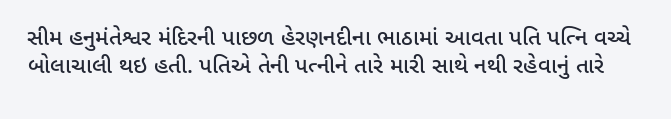સીમ હનુમંતેશ્વર મંદિરની પાછળ હેરણનદીના ભાઠામાં આવતા પતિ પત્નિ વચ્ચે બોલાચાલી થઇ હતી. પતિએ તેની પત્નીને તારે મારી સાથે નથી રહેવાનું તારે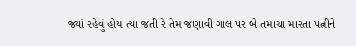જ્યાં રહેવું હોય ત્યા જતી રે તેમ જણાવી ગાલ પર બે તમાચા મારતા પત્નીને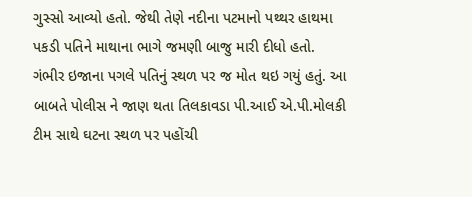ગુસ્સો આવ્યો હતો. જેથી તેણે નદીના પટમાનો પથ્થર હાથમા પકડી પતિને માથાના ભાગે જમણી બાજુ મારી દીધો હતો. ગંભીર ઇજાના પગલે પતિનું સ્થળ પર જ મોત થઇ ગયું હતું. આ બાબતે પોલીસ ને જાણ થતા તિલકાવડા પી.આઈ એ.પી.મોલકી ટીમ સાથે ઘટના સ્થળ પર પહોંચી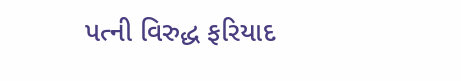પત્ની વિરુદ્ધ ફરિયાદ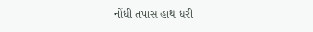નોંધી તપાસ હાથ ધરી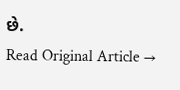છે.
Read Original Article →